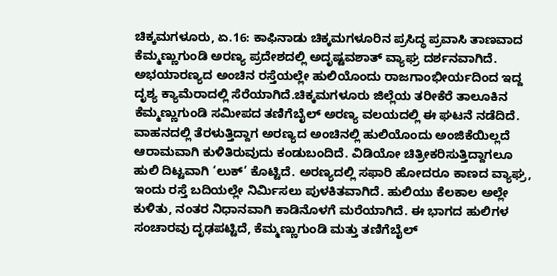ಚಿಕ್ಕಮಗಳೂರು, ಏ.16: ಕಾಫಿನಾಡು ಚಿಕ್ಕಮಗಳೂರಿನ ಪ್ರಸಿದ್ಧ ಪ್ರವಾಸಿ ತಾಣವಾದ ಕೆಮ್ಮಣ್ಣುಗುಂಡಿ ಅರಣ್ಯ ಪ್ರದೇಶದಲ್ಲಿ ಅದೃಷ್ಟವಶಾತ್ ವ್ಯಾಘ್ರ ದರ್ಶನವಾಗಿದೆ. ಅಭಯಾರಣ್ಯದ ಅಂಚಿನ ರಸ್ತೆಯಲ್ಲೇ ಹುಲಿಯೊಂದು ರಾಜಗಾಂಭೀರ್ಯದಿಂದ ಇದ್ದ ದೃಶ್ಯ ಕ್ಯಾಮೆರಾದಲ್ಲಿ ಸೆರೆಯಾಗಿದೆ.ಚಿಕ್ಕಮಗಳೂರು ಜಿಲ್ಲೆಯ ತರೀಕೆರೆ ತಾಲೂಕಿನ ಕೆಮ್ಮಣ್ಣುಗುಂಡಿ ಸಮೀಪದ ತಣಿಗೆಬೈಲ್ ಅರಣ್ಯ ವಲಯದಲ್ಲಿ ಈ ಘಟನೆ ನಡೆದಿದೆ. ವಾಹನದಲ್ಲಿ ತೆರಳುತ್ತಿದ್ದಾಗ ಅರಣ್ಯದ ಅಂಚಿನಲ್ಲಿ ಹುಲಿಯೊಂದು ಅಂಜಿಕೆಯಿಲ್ಲದೆ ಆರಾಮವಾಗಿ ಕುಳಿತಿರುವುದು ಕಂಡುಬಂದಿದೆ. ವಿಡಿಯೋ ಚಿತ್ರೀಕರಿಸುತ್ತಿದ್ದಾಗಲೂ ಹುಲಿ ದಿಟ್ಟವಾಗಿ ‘ಲುಕ್’ ಕೊಟ್ಟಿದೆ. ಅರಣ್ಯದಲ್ಲಿ ಸಫಾರಿ ಹೋದರೂ ಕಾಣದ ವ್ಯಾಘ್ರ, ಇಂದು ರಸ್ತೆ ಬದಿಯಲ್ಲೇ ನಿರ್ಮಿಸಲು ಪುಳಕಿತವಾಗಿದೆ. ಹುಲಿಯು ಕೆಲಕಾಲ ಅಲ್ಲೇ ಕುಳಿತು, ನಂತರ ನಿಧಾನವಾಗಿ ಕಾಡಿನೊಳಗೆ ಮರೆಯಾಗಿದೆ. ಈ ಭಾಗದ ಹುಲಿಗಳ ಸಂಚಾರವು ದೃಢಪಟ್ಟಿದೆ, ಕೆಮ್ಮಣ್ಣುಗುಂಡಿ ಮತ್ತು ತಣಿಗೆಬೈಲ್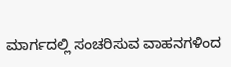ಮಾರ್ಗದಲ್ಲಿ ಸಂಚರಿಸುವ ವಾಹನಗಳಿಂದ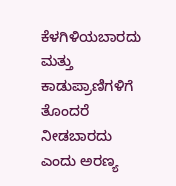ಕೆಳಗಿಳಿಯಬಾರದು ಮತ್ತು ಕಾಡುಪ್ರಾಣಿಗಳಿಗೆ ತೊಂದರೆ ನೀಡಬಾರದು ಎಂದು ಅರಣ್ಯ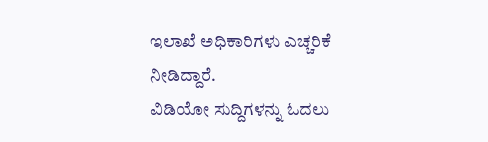ಇಲಾಖೆ ಅಧಿಕಾರಿಗಳು ಎಚ್ಚರಿಕೆ ನೀಡಿದ್ದಾರೆ.
ವಿಡಿಯೋ ಸುದ್ದಿಗಳನ್ನು ಓದಲು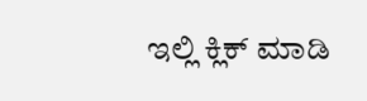ಇಲ್ಲಿ ಕ್ಲಿಕ್ ಮಾಡಿ